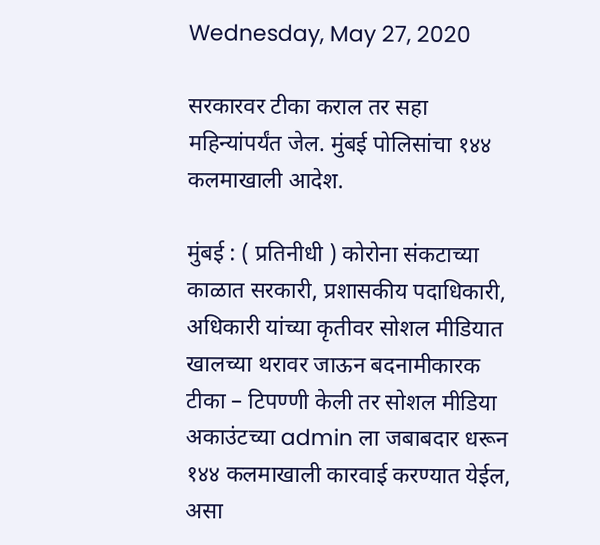Wednesday, May 27, 2020

सरकारवर टीका कराल तर सहा महिन्यांपर्यंत जेल. मुंबई पोलिसांचा १४४ कलमाखाली आदेश.

मुंबई : ( प्रतिनीधी ) कोरोना संकटाच्या काळात सरकारी, प्रशासकीय पदाधिकारी, अधिकारी यांच्या कृतीवर सोशल मीडियात खालच्या थरावर जाऊन बदनामीकारक टीका – टिपण्णी केली तर सोशल मीडिया अकाउंटच्या admin ला जबाबदार धरून १४४ कलमाखाली कारवाई करण्यात येईल, असा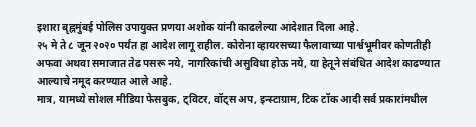इशारा बृह्नमुंबई पोलिस उपायुक्त प्रणया अशोक यांनी काढलेल्या आदेशात दिला आहे.
२५ मे ते ८ जून २०२० पर्यंत हा आदेश लागू राहील. कोरोना व्हायरसच्या फैलावाच्या पार्श्वभूमीवर कोणतीही अफवा अथवा समाजात तेढ पसरू नये, नागरिकांची असुविधा होऊ नये, या हेतूने संबंधित आदेश काढण्यात आल्याचे नमूद करण्यात आले आहे.
मात्र, यामध्ये सोशल मीडिया फेसबुक, ट्विटर, वॉट्स अप, इन्स्टाग्राम, टिक टॉक आदी सर्व प्रकारांमधील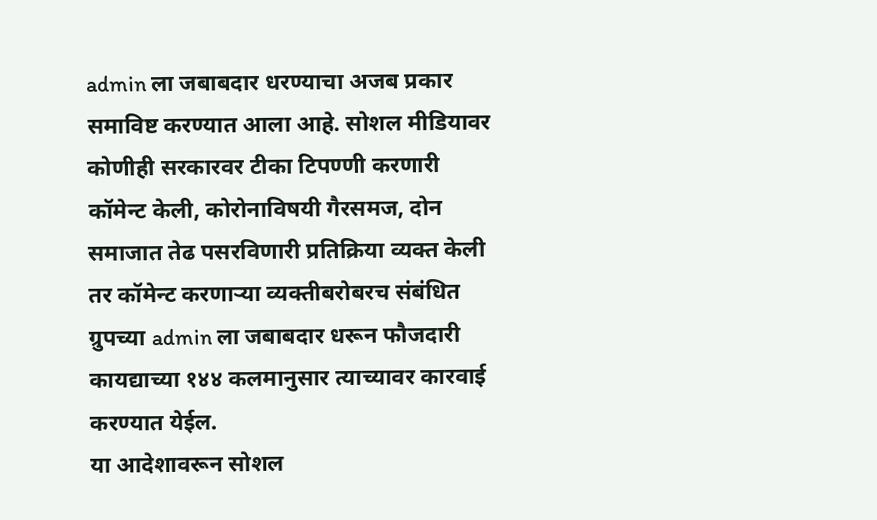admin ला जबाबदार धरण्याचा अजब प्रकार समाविष्ट करण्यात आला आहे. सोशल मीडियावर कोणीही सरकारवर टीका टिपण्णी करणारी कॉमेन्ट केली, कोरोनाविषयी गैरसमज, दोन समाजात तेढ पसरविणारी प्रतिक्रिया व्यक्त केली तर कॉमेन्ट करणाऱ्या व्यक्तीबरोबरच संबंधित ग्रुपच्या admin ला जबाबदार धरून फौजदारी कायद्याच्या १४४ कलमानुसार त्याच्यावर कारवाई करण्यात येईल.
या आदेशावरून सोशल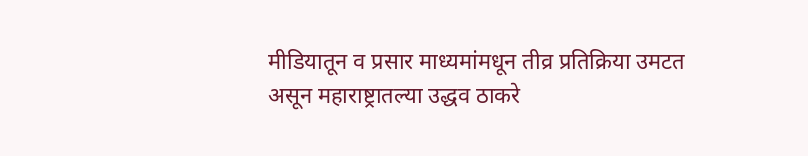मीडियातून व प्रसार माध्यमांमधून तीव्र प्रतिक्रिया उमटत असून महाराष्ट्रातल्या उद्धव ठाकरे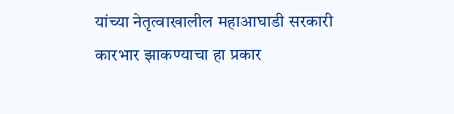यांच्या नेतृत्वाखालील महाआघाडी सरकारी कारभार झाकण्याचा हा प्रकार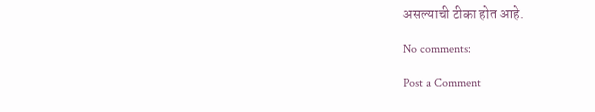असल्याची टीका होत आहे.

No comments:

Post a Comment